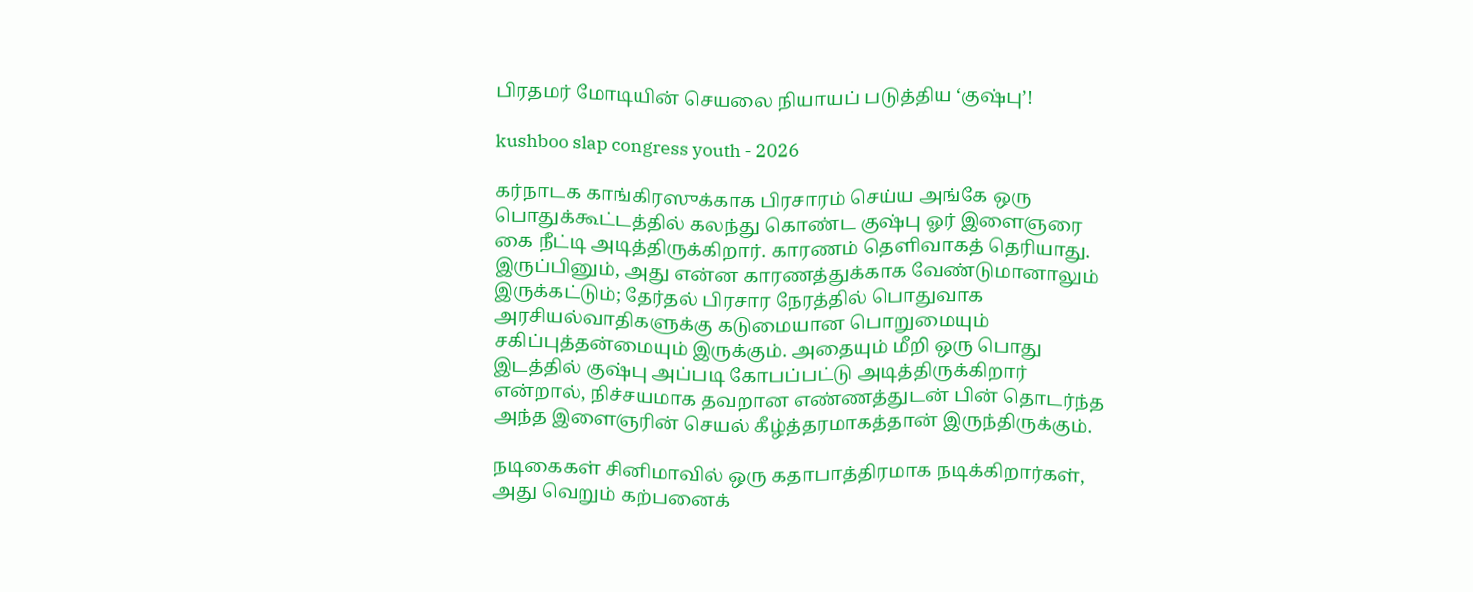பிரதமர் மோடியின் செயலை நியாயப் படுத்திய ‘குஷ்பு’!

kushboo slap congress youth - 2026

கர்நாடக காங்கிரஸுக்காக பிரசாரம் செய்ய அங்கே ஒரு பொதுக்கூட்டத்தில் கலந்து கொண்ட குஷ்பு ஓர் இளைஞரை கை நீட்டி அடித்திருக்கிறார். காரணம் தெளிவாகத் தெரியாது. இருப்பினும், அது என்ன காரணத்துக்காக வேண்டுமானாலும் இருக்கட்டும்; தேர்தல் பிரசார நேரத்தில் பொதுவாக அரசியல்வாதிகளுக்கு கடுமையான பொறுமையும் சகிப்புத்தன்மையும் இருக்கும். அதையும் மீறி ஒரு பொது இடத்தில் குஷ்பு அப்படி கோபப்பட்டு அடித்திருக்கிறார் என்றால், நிச்சயமாக தவறான எண்ணத்துடன் பின் தொடர்ந்த அந்த இளைஞரின் செயல் கீழ்த்தரமாகத்தான் இருந்திருக்கும்.

நடிகைகள் சினிமாவில் ஒரு கதாபாத்திரமாக நடிக்கிறார்கள், அது வெறும் கற்பனைக்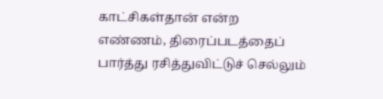காட்சிகள்தான் என்ற எண்ணம், திரைப்படத்தைப் பார்த்து ரசித்துவிட்டுச் செல்லும்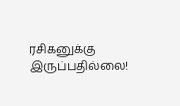ரசிகனுக்கு இருப்பதில்லை!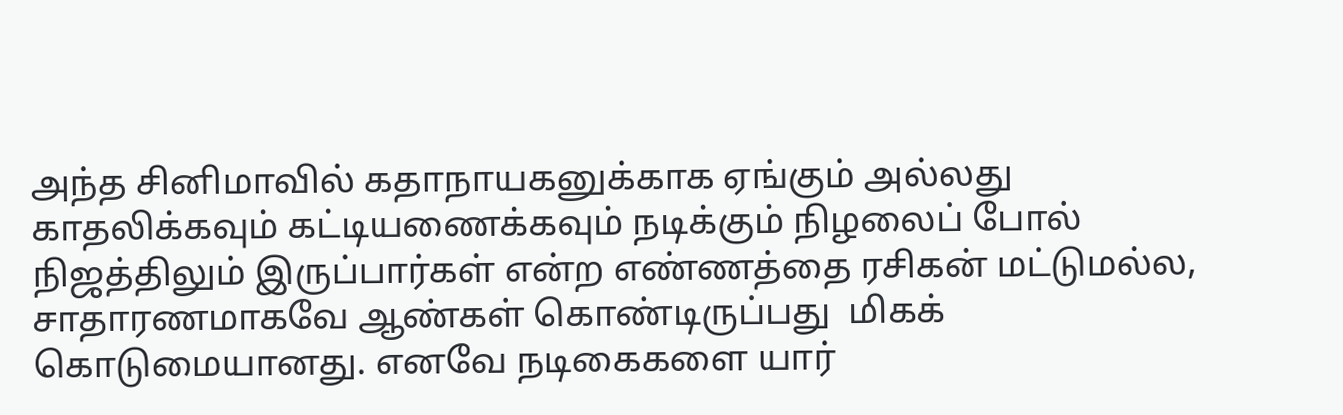அந்த சினிமாவில் கதாநாயகனுக்காக ஏங்கும் அல்லது காதலிக்கவும் கட்டியணைக்கவும் நடிக்கும் நிழலைப் போல் நிஜத்திலும் இருப்பார்கள் என்ற எண்ணத்தை ரசிகன் மட்டுமல்ல, சாதாரணமாகவே ஆண்கள் கொண்டிருப்பது  மிகக் கொடுமையானது. எனவே நடிகைகளை யார்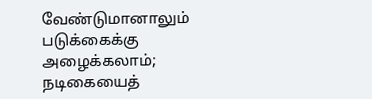வேண்டுமானாலும் படுக்கைக்கு அழைக்கலாம்; நடிகையைத்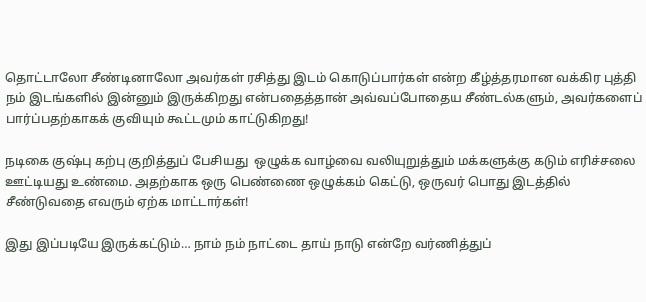தொட்டாலோ சீண்டினாலோ அவர்கள் ரசித்து இடம் கொடுப்பார்கள் என்ற கீழ்த்தரமான வக்கிர புத்தி நம் இடங்களில் இன்னும் இருக்கிறது என்பதைத்தான் அவ்வப்போதைய சீண்டல்களும், அவர்களைப் பார்ப்பதற்காகக் குவியும் கூட்டமும் காட்டுகிறது!

நடிகை குஷ்பு கற்பு குறித்துப் பேசியது  ஒழுக்க வாழ்வை வலியுறுத்தும் மக்களுக்கு கடும் எரிச்சலை ஊட்டியது உண்மை. அதற்காக ஒரு பெண்ணை ஒழுக்கம் கெட்டு, ஒருவர் பொது இடத்தில் சீண்டுவதை எவரும் ஏற்க மாட்டார்கள்!

இது இப்படியே இருக்கட்டும்… நாம் நம் நாட்டை தாய் நாடு என்றே வர்ணித்துப்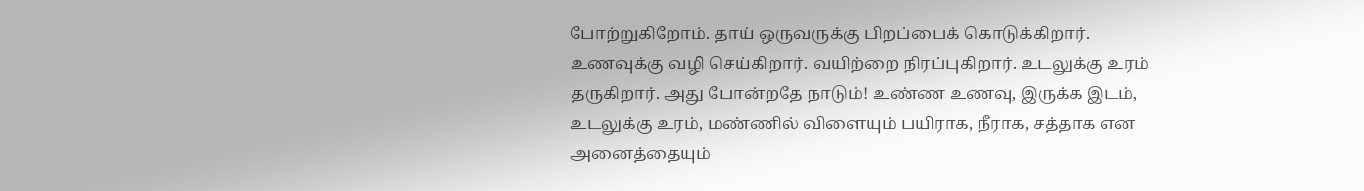போற்றுகிறோம். தாய் ஒருவருக்கு பிறப்பைக் கொடுக்கிறார். உணவுக்கு வழி செய்கிறார். வயிற்றை நிரப்புகிறார். உடலுக்கு உரம் தருகிறார். அது போன்றதே நாடும்! உண்ண உணவு, இருக்க இடம், உடலுக்கு உரம், மண்ணில் விளையும் பயிராக, நீராக, சத்தாக என அனைத்தையும்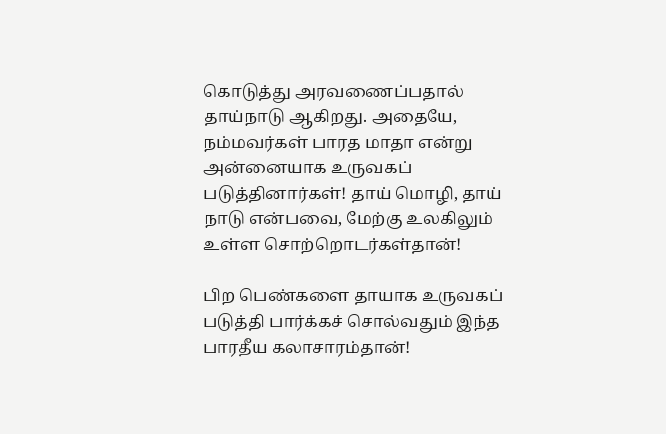கொடுத்து அரவணைப்பதால் தாய்நாடு ஆகிறது. அதையே, நம்மவர்கள் பாரத மாதா என்று அன்னையாக உருவகப் படுத்தினார்கள்! தாய் மொழி, தாய் நாடு என்பவை, மேற்கு உலகிலும் உள்ள சொற்றொடர்கள்தான்!

பிற பெண்களை தாயாக உருவகப் படுத்தி பார்க்கச் சொல்வதும் இந்த பாரதீய கலாசாரம்தான்!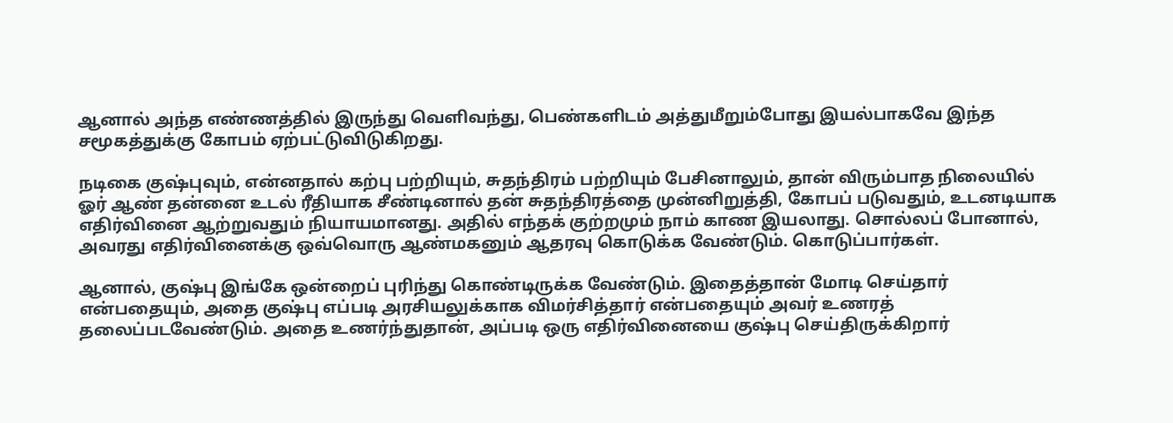ஆனால் அந்த எண்ணத்தில் இருந்து வெளிவந்து, பெண்களிடம் அத்துமீறும்போது இயல்பாகவே இந்த சமூகத்துக்கு கோபம் ஏற்பட்டுவிடுகிறது.

நடிகை குஷ்புவும், என்னதால் கற்பு பற்றியும், சுதந்திரம் பற்றியும் பேசினாலும், தான் விரும்பாத நிலையில் ஓர் ஆண் தன்னை உடல் ரீதியாக சீண்டினால் தன் சுதந்திரத்தை முன்னிறுத்தி, கோபப் படுவதும், உடனடியாக எதிர்வினை ஆற்றுவதும் நியாயமானது. அதில் எந்தக் குற்றமும் நாம் காண இயலாது. சொல்லப் போனால், அவரது எதிர்வினைக்கு ஒவ்வொரு ஆண்மகனும் ஆதரவு கொடுக்க வேண்டும். கொடுப்பார்கள்.

ஆனால், குஷ்பு இங்கே ஒன்றைப் புரிந்து கொண்டிருக்க வேண்டும். இதைத்தான் மோடி செய்தார் என்பதையும், அதை குஷ்பு எப்படி அரசியலுக்காக விமர்சித்தார் என்பதையும் அவர் உணரத் தலைப்படவேண்டும். அதை உணர்ந்துதான், அப்படி ஒரு எதிர்வினையை குஷ்பு செய்திருக்கிறார்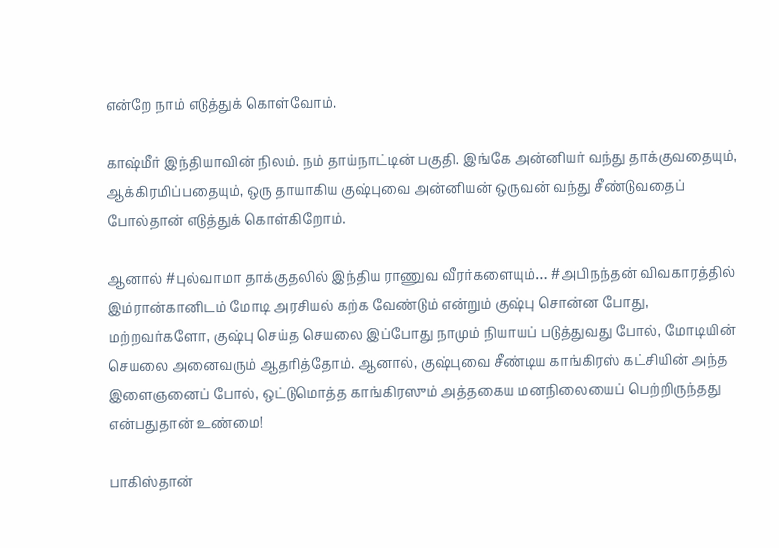என்றே நாம் எடுத்துக் கொள்வோம்.

காஷ்மீர் இந்தியாவின் நிலம். நம் தாய்நாட்டின் பகுதி. இங்கே அன்னியர் வந்து தாக்குவதையும், ஆக்கிரமிப்பதையும், ஒரு தாயாகிய குஷ்புவை அன்னியன் ஒருவன் வந்து சீண்டுவதைப் போல்தான் எடுத்துக் கொள்கிறோம்.

ஆனால் #புல்வாமா தாக்குதலில் இந்திய ராணுவ வீரர்களையும்… #அபிநந்தன் விவகாரத்தில் இம்ரான்கானிடம் மோடி அரசியல் கற்க வேண்டும் என்றும் குஷ்பு சொன்ன போது, மற்றவர்களோ, குஷ்பு செய்த செயலை இப்போது நாமும் நியாயப் படுத்துவது போல், மோடியின் செயலை அனைவரும் ஆதரித்தோம். ஆனால், குஷ்புவை சீண்டிய காங்கிரஸ் கட்சியின் அந்த இளைஞனைப் போல், ஒட்டுமொத்த காங்கிரஸும் அத்தகைய மனநிலையைப் பெற்றிருந்தது என்பதுதான் உண்மை!

பாகிஸ்தான்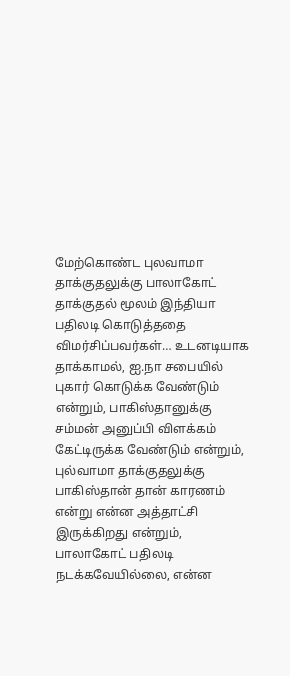மேற்கொண்ட புலவாமா தாக்குதலுக்கு பாலாகோட் தாக்குதல் மூலம் இந்தியா பதிலடி கொடுத்ததை விமர்சிப்பவர்கள்… உடனடியாக தாக்காமல், ஐ.நா சபையில் புகார் கொடுக்க வேண்டும் என்றும், பாகிஸ்தானுக்கு சம்மன் அனுப்பி விளக்கம் கேட்டிருக்க வேண்டும் என்றும், புல்வாமா தாக்குதலுக்கு பாகிஸ்தான் தான் காரணம் என்று என்ன அத்தாட்சி இருக்கிறது என்றும், பாலாகோட் பதிலடி நடக்கவேயில்லை, என்ன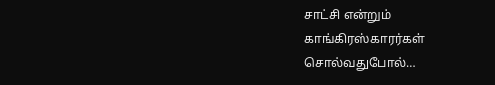சாட்சி என்றும் காங்கிரஸ்காரர்கள் சொல்வதுபோல்…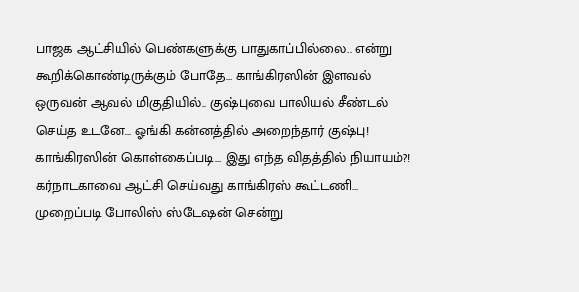பாஜக ஆட்சியில் பெண்களுக்கு பாதுகாப்பில்லை.. என்று கூறிக்கொண்டிருக்கும் போதே… காங்கிரஸின் இளவல் ஒருவன் ஆவல் மிகுதியில்.. குஷ்புவை பாலியல் சீண்டல் செய்த உடனே… ஓங்கி கன்னத்தில் அறைந்தார் குஷ்பு! காங்கிரஸின் கொள்கைப்படி… இது எந்த விதத்தில் நியாயம்?! கர்நாடகாவை ஆட்சி செய்வது காங்கிரஸ் கூட்டணி… முறைப்படி போலிஸ் ஸ்டேஷன் சென்று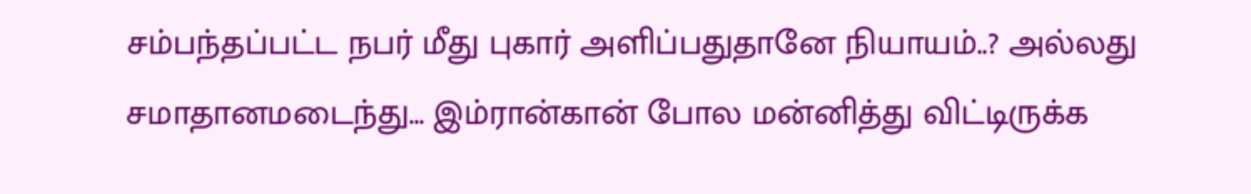சம்பந்தப்பட்ட நபர் மீது புகார் அளிப்பதுதானே நியாயம்..? அல்லது சமாதானமடைந்து… இம்ரான்கான் போல மன்னித்து விட்டிருக்க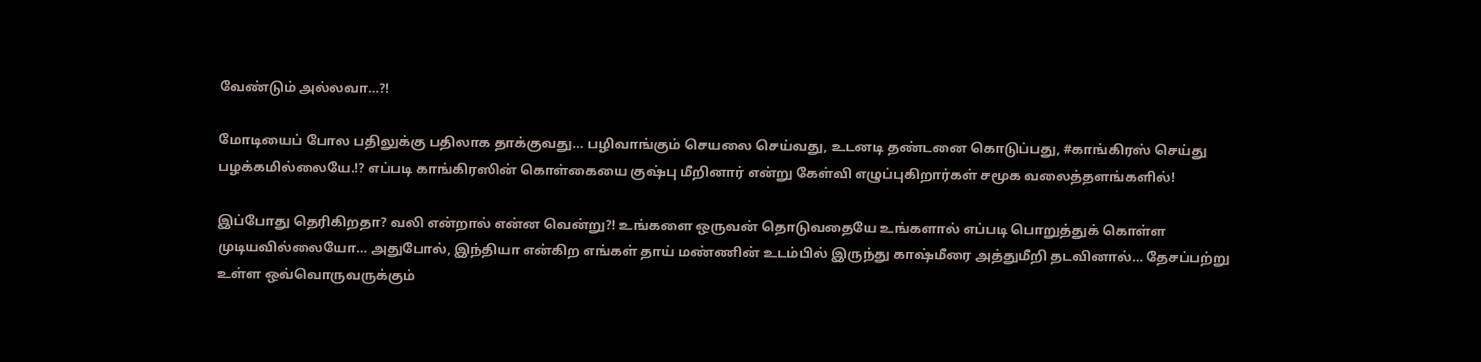வேண்டும் அல்லவா…?!

மோடியைப் போல பதிலுக்கு பதிலாக தாக்குவது… பழிவாங்கும் செயலை செய்வது, உடனடி தண்டனை கொடுப்பது, #காங்கிரஸ் செய்து பழக்கமில்லையே.!? எப்படி காங்கிரஸின் கொள்கையை குஷ்பு மீறினார் என்று கேள்வி எழுப்புகிறார்கள் சமூக வலைத்தளங்களில்!

இப்போது தெரிகிறதா? வலி என்றால் என்ன வென்று?! உங்களை ஒருவன் தொடுவதையே உங்களால் எப்படி பொறுத்துக் கொள்ள முடியவில்லையோ… அதுபோல், இந்தியா என்கிற எங்கள் தாய் மண்ணின் உடம்பில் இருந்து காஷ்மீரை அத்துமீறி தடவினால்… தேசப்பற்று உள்ள ஒவ்வொருவருக்கும்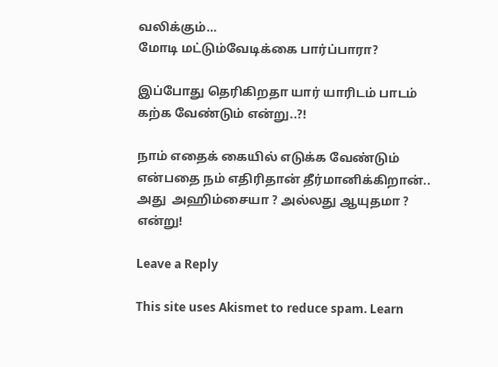வலிக்கும்…
மோடி மட்டும்வேடிக்கை பார்ப்பாரா?

இப்போது தெரிகிறதா யார் யாரிடம் பாடம் கற்க வேண்டும் என்று..?!

நாம் எதைக் கையில் எடுக்க வேண்டும் என்பதை நம் எதிரிதான் தீர்மானிக்கிறான்.. அது  அஹிம்சையா ? அல்லது ஆயுதமா ? என்று!

Leave a Reply

This site uses Akismet to reduce spam. Learn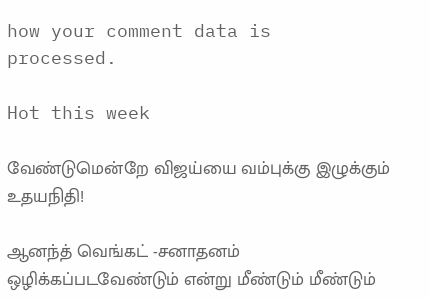how your comment data is processed.

Hot this week

வேண்டுமென்றே விஜய்யை வம்புக்கு இழுக்கும் உதயநிதி!

ஆனந்த் வெங்கட் -சனாதனம் ஒழிக்கப்படவேண்டும் என்று மீண்டும் மீண்டும்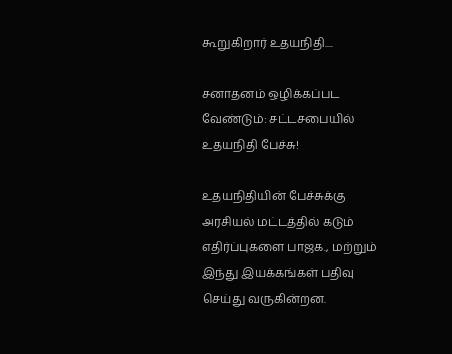கூறுகிறார் உதயநிதி....

சனாதனம் ஒழிக்கப்பட வேண்டும்: சட்டசபையில் உதயநிதி பேச்சு!

உதயநிதியின் பேச்சுக்கு அரசியல் மட்டத்தில் கடும் எதிர்ப்புகளை பாஜக., மற்றும் இந்து இயக்கங்கள் பதிவு செய்து வருகின்றன.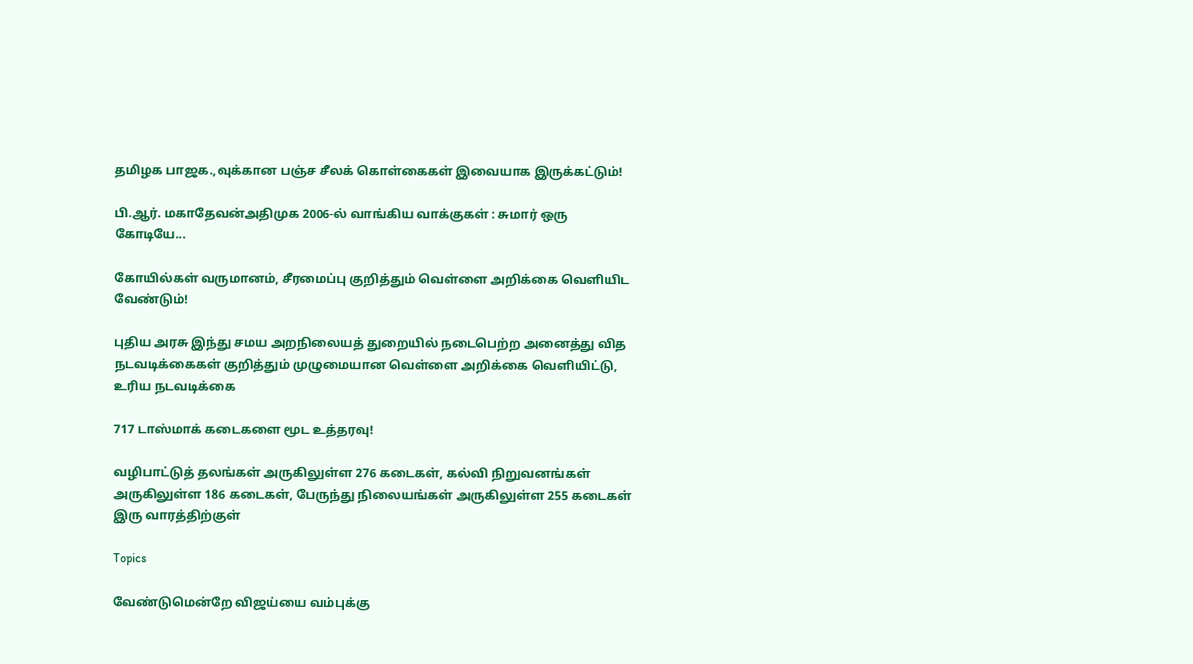தமிழக பாஜக.,வுக்கான பஞ்ச சீலக் கொள்கைகள் இவையாக இருக்கட்டும்!

பி.ஆர். மகாதேவன்அதிமுக 2006-ல் வாங்கிய வாக்குகள் : சுமார் ஒரு கோடியே...

கோயில்கள் வருமானம், சீரமைப்பு குறித்தும் வெள்ளை அறிக்கை வெளியிட வேண்டும்!

புதிய அரசு இந்து சமய அறநிலையத் துறையில் நடைபெற்ற அனைத்து வித நடவடிக்கைகள் குறித்தும் முழுமையான வெள்ளை அறிக்கை வெளியிட்டு, உரிய நடவடிக்கை

717 டாஸ்மாக் கடைகளை மூட உத்தரவு!

வழிபாட்டுத் தலங்கள் அருகிலுள்ள 276 கடைகள், கல்வி நிறுவனங்கள் அருகிலுள்ள 186 கடைகள், பேருந்து நிலையங்கள் அருகிலுள்ள 255 கடைகள் இரு வாரத்திற்குள்

Topics

வேண்டுமென்றே விஜய்யை வம்புக்கு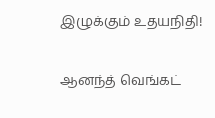இழுக்கும் உதயநிதி!

ஆனந்த் வெங்கட்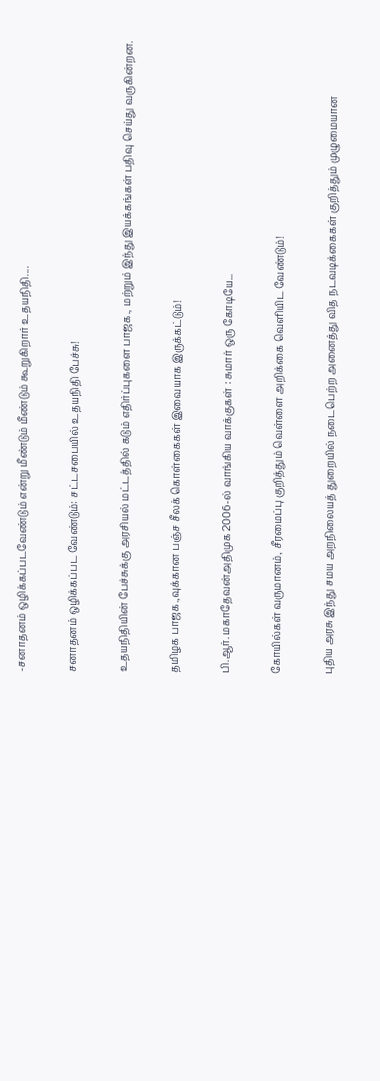-சனாதனம் ஒழிக்கப்படவேண்டும் என்று மீண்டும் மீண்டும் கூறுகிறார் உதயநிதி....

சனாதனம் ஒழிக்கப்பட வேண்டும்: சட்டசபையில் உதயநிதி பேச்சு!

உதயநிதியின் பேச்சுக்கு அரசியல் மட்டத்தில் கடும் எதிர்ப்புகளை பாஜக., மற்றும் இந்து இயக்கங்கள் பதிவு செய்து வருகின்றன.

தமிழக பாஜக.,வுக்கான பஞ்ச சீலக் கொள்கைகள் இவையாக இருக்கட்டும்!

பி.ஆர். மகாதேவன்அதிமுக 2006-ல் வாங்கிய வாக்குகள் : சுமார் ஒரு கோடியே...

கோயில்கள் வருமானம், சீரமைப்பு குறித்தும் வெள்ளை அறிக்கை வெளியிட வேண்டும்!

புதிய அரசு இந்து சமய அறநிலையத் துறையில் நடைபெற்ற அனைத்து வித நடவடிக்கைகள் குறித்தும் முழுமையான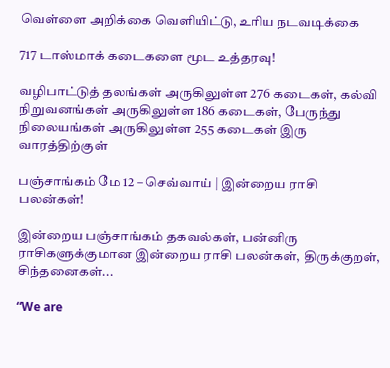வெள்ளை அறிக்கை வெளியிட்டு, உரிய நடவடிக்கை

717 டாஸ்மாக் கடைகளை மூட உத்தரவு!

வழிபாட்டுத் தலங்கள் அருகிலுள்ள 276 கடைகள், கல்வி நிறுவனங்கள் அருகிலுள்ள 186 கடைகள், பேருந்து நிலையங்கள் அருகிலுள்ள 255 கடைகள் இரு வாரத்திற்குள்

பஞ்சாங்கம் மே 12 – செவ்வாய் | இன்றைய ராசி பலன்கள்!

இன்றைய பஞ்சாங்கம் தகவல்கள், பன்னிரு ராசிகளுக்குமான இன்றைய ராசி பலன்கள், திருக்குறள், சிந்தனைகள்...

“We are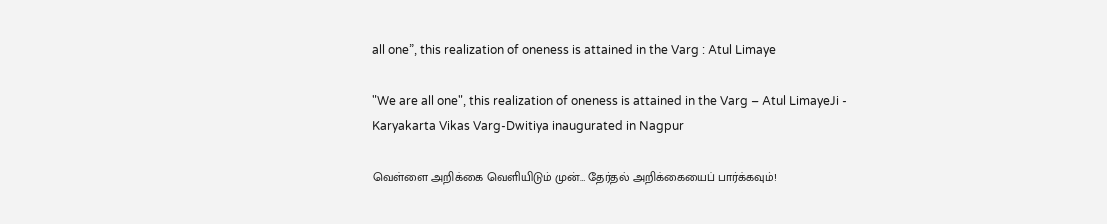all one”, this realization of oneness is attained in the Varg : Atul Limaye

"We are all one", this realization of oneness is attained in the Varg – Atul LimayeJi - Karyakarta Vikas Varg-Dwitiya inaugurated in Nagpur

வெள்ளை அறிக்கை வெளியிடும் முன்… தேர்தல் அறிக்கையைப் பார்க்கவும்!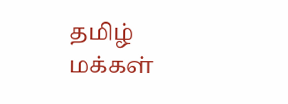தமிழ் மக்கள்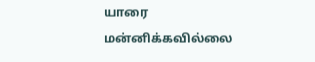யாரை மன்னிக்கவில்லை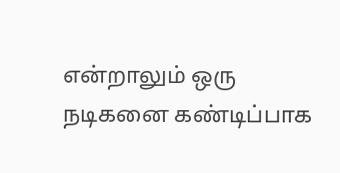என்றாலும் ஒரு நடிகனை கண்டிப்பாக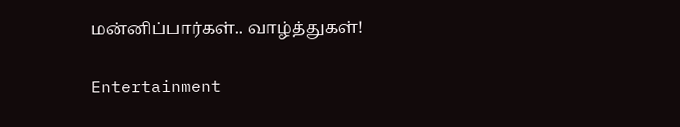மன்னிப்பார்கள்.. வாழ்த்துகள்!

Entertainment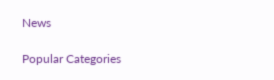News

Popular Categories